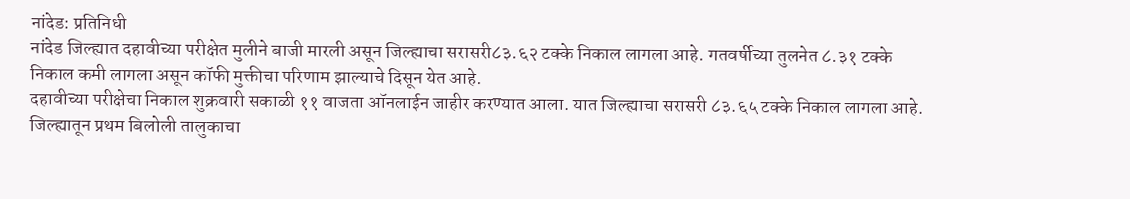नांदेड: प्रतिनिधी
नांदेड जिल्ह्यात दहावीच्या परीक्षेत मुलीने बाजी मारली असून जिल्ह्याचा सरासरी८३.६२ टक्के निकाल लागला आहे. गतवर्षीच्या तुलनेत ८.३१ टक्के निकाल कमी लागला असून कॉफी मुक्तीचा परिणाम झाल्याचे दिसून येत आहे.
दहावीच्या परीक्षेचा निकाल शुक्रवारी सकाळी ११ वाजता ऑनलाईन जाहीर करण्यात आला. यात जिल्ह्याचा सरासरी ८३.६५ टक्के निकाल लागला आहे. जिल्ह्यातून प्रथम बिलोली तालुकाचा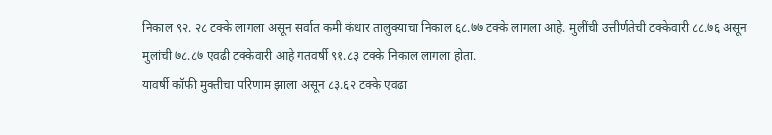निकाल ९२. २८ टक्के लागला असून सर्वात कमी कंधार तालुक्याचा निकाल ६८.७७ टक्के लागला आहे. मुलींची उत्तीर्णतेची टक्केवारी ८८.७६ असून मुलांची ७८.८७ एवढी टक्केवारी आहे गतवर्षी ९१.८३ टक्के निकाल लागला होता.
यावर्षी कॉफी मुक्तीचा परिणाम झाला असून ८३.६२ टक्के एवढा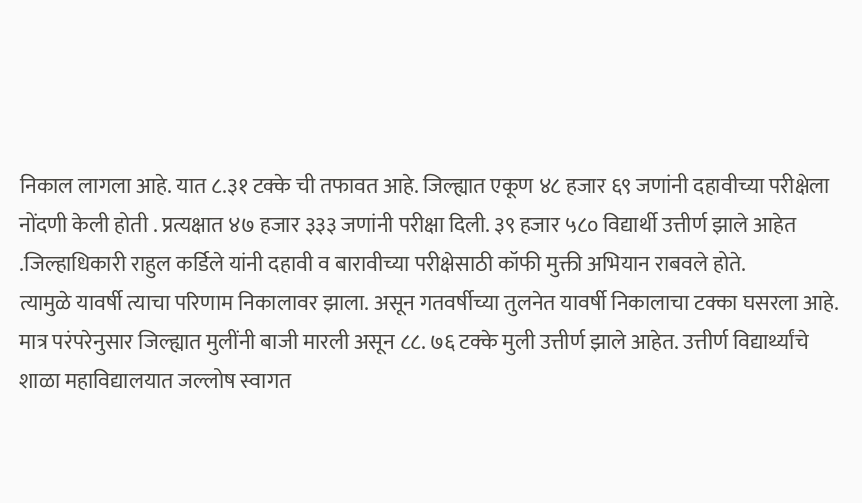निकाल लागला आहे. यात ८.३१ टक्के ची तफावत आहे. जिल्ह्यात एकूण ४८ हजार ६९ जणांनी दहावीच्या परीक्षेला नोंदणी केली होती . प्रत्यक्षात ४७ हजार ३३३ जणांनी परीक्षा दिली. ३९ हजार ५८० विद्यार्थी उत्तीर्ण झाले आहेत .जिल्हाधिकारी राहुल कर्डिले यांनी दहावी व बारावीच्या परीक्षेसाठी कॉफी मुक्ती अभियान राबवले होते.
त्यामुळे यावर्षी त्याचा परिणाम निकालावर झाला. असून गतवर्षीच्या तुलनेत यावर्षी निकालाचा टक्का घसरला आहे. मात्र परंपरेनुसार जिल्ह्यात मुलींनी बाजी मारली असून ८८. ७६ टक्के मुली उत्तीर्ण झाले आहेत. उत्तीर्ण विद्यार्थ्यांचे शाळा महाविद्यालयात जल्लोष स्वागत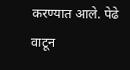करण्यात आले. पेढे वाटून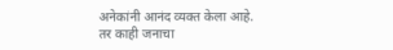अनेकांनी आनंद व्यक्त केला आहे. तर काही जनाचा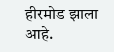हीरमोड झाला आहे.